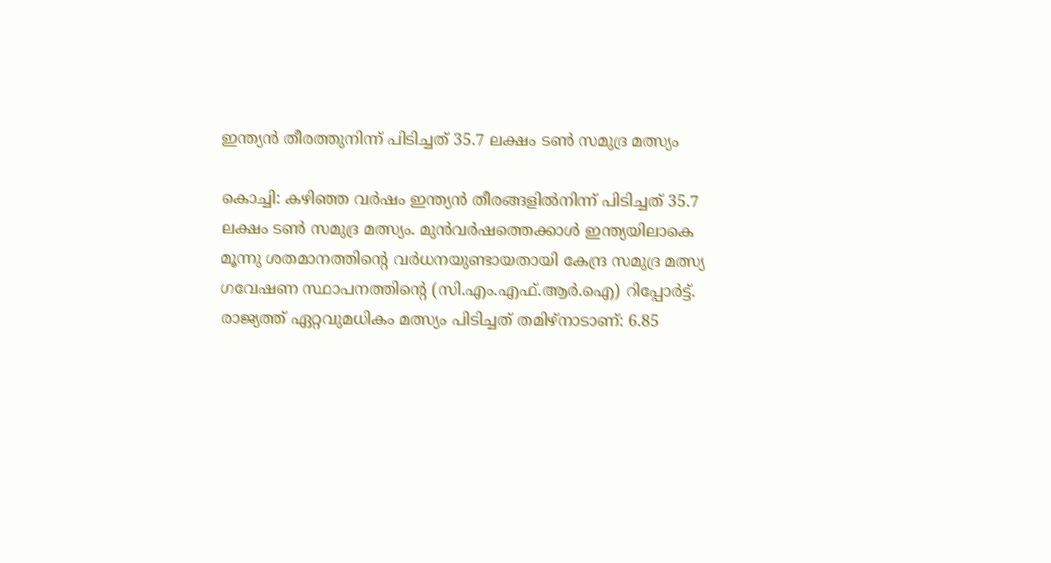ഇന്ത്യൻ തീരത്തുനിന്ന് പിടിച്ചത് 35.7 ലക്ഷം ടൺ സമുദ്ര മത്സ്യം

കൊച്ചി: കഴിഞ്ഞ വർഷം ഇന്ത്യൻ തീരങ്ങളിൽനിന്ന് പിടിച്ചത് 35.7 ലക്ഷം ടൺ സമുദ്ര മത്സ്യം. മുൻവർഷത്തെക്കാൾ ഇന്ത്യയിലാകെ മൂന്നു ശതമാനത്തിന്റെ വർധനയുണ്ടായതായി കേന്ദ്ര സമുദ്ര മത്സ്യ ഗവേഷണ സ്ഥാപനത്തിന്റെ (സി.എം.എഫ്.ആർ.ഐ) റിപ്പോർട്ട്. രാജ്യത്ത് ഏറ്റവുമധികം മത്സ്യം പിടിച്ചത് തമിഴ്‌നാടാണ്: 6.85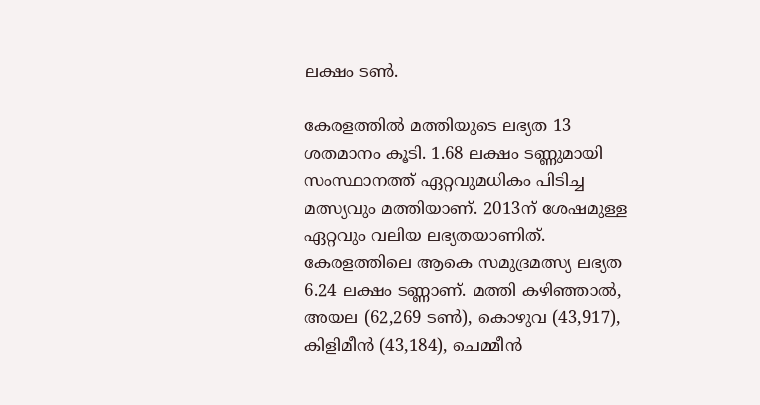ലക്ഷം ടൺ.

കേരളത്തിൽ മത്തിയുടെ ലഭ്യത 13 ശതമാനം കൂടി. 1.68 ലക്ഷം ടണ്ണുമായി സംസ്ഥാനത്ത് ഏറ്റവുമധികം പിടിച്ച മത്സ്യവും മത്തിയാണ്. 2013ന് ശേഷമുള്ള ഏറ്റവും വലിയ ലഭ്യതയാണിത്. കേരളത്തിലെ ആകെ സമുദ്രമത്സ്യ ലഭ്യത 6.24 ലക്ഷം ടണ്ണാണ്. മത്തി കഴിഞ്ഞാൽ, അയല (62,269 ടൺ), കൊഴുവ (43,917), കിളിമീൻ (43,184), ചെമ്മീൻ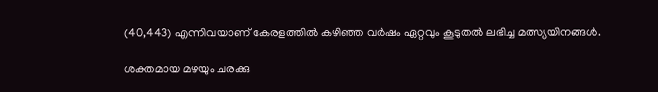(40,443) എന്നിവയാണ് കേരളത്തിൽ കഴിഞ്ഞ വർഷം ഏറ്റവും കൂടുതൽ ലഭിച്ച മത്സ്യയിനങ്ങൾ.

ശക്തമായ മഴയും ചരക്കു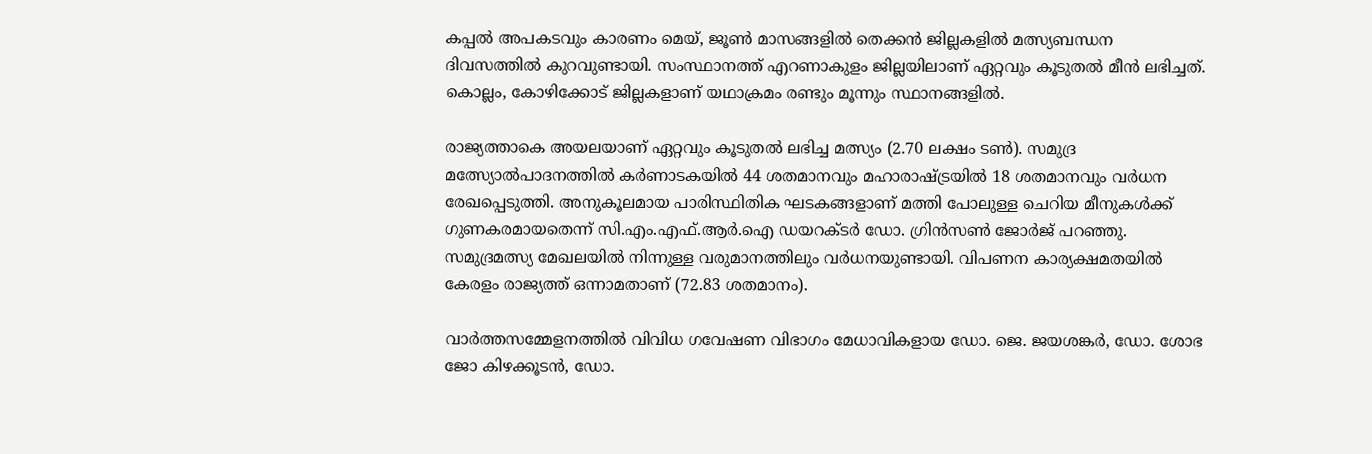കപ്പൽ അപകടവും കാരണം മെയ്, ജൂൺ മാസങ്ങളിൽ തെക്കൻ ജില്ലകളിൽ മത്സ്യബന്ധന ദിവസത്തിൽ കുറവുണ്ടായി. സംസ്ഥാനത്ത് എറണാകുളം ജില്ലയിലാണ് ഏറ്റവും കൂടുതൽ മീൻ ലഭിച്ചത്. കൊല്ലം, കോഴിക്കോട് ജില്ലകളാണ് യഥാക്രമം രണ്ടും മൂന്നും സ്ഥാനങ്ങളിൽ.

രാജ്യത്താകെ അയലയാണ് ഏറ്റവും കൂടുതൽ ലഭിച്ച മത്സ്യം (2.70 ലക്ഷം ടൺ). സമുദ്ര മത്സ്യോൽപാദനത്തിൽ കർണാടകയിൽ 44 ശതമാനവും മഹാരാഷ്ട്രയിൽ 18 ശതമാനവും വർധന രേഖപ്പെടുത്തി. അനുകൂലമായ പാരിസ്ഥിതിക ഘടകങ്ങളാണ് മത്തി പോലുള്ള ചെറിയ മീനുകൾക്ക് ഗുണകരമായതെന്ന് സി.എം.എഫ്.ആർ.ഐ ഡയറക്ടർ ഡോ. ഗ്രിൻസൺ ജോർജ് പറഞ്ഞു. സമുദ്രമത്സ്യ മേഖലയിൽ നിന്നുള്ള വരുമാനത്തിലും വർധനയുണ്ടായി. വിപണന കാര്യക്ഷമതയിൽ കേരളം രാജ്യത്ത് ഒന്നാമതാണ് (72.83 ശതമാനം).

വാർത്തസമ്മേളനത്തിൽ വിവിധ ഗവേഷണ വിഭാഗം മേധാവികളായ ഡോ. ജെ. ജയശങ്കർ, ഡോ. ശോഭ ജോ കിഴക്കൂടൻ, ഡോ.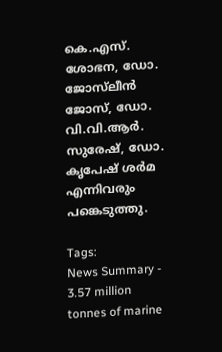കെ.എസ്. ശോഭന, ഡോ. ജോസ്‍ലീൻ ജോസ്, ഡോ. വി.വി.ആർ. സുരേഷ്, ഡോ. കൃപേഷ് ശർമ എന്നിവരും പങ്കെടുത്തു.

Tags:
News Summary - 3.57 million tonnes of marine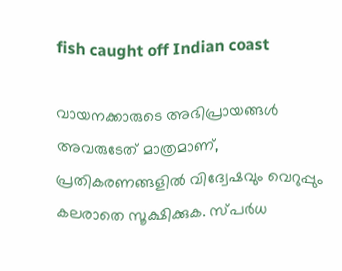fish caught off Indian coast

വായനക്കാരുടെ അഭിപ്രായങ്ങള്‍ അവരുടേത് മാത്രമാണ്, പ്രതികരണങ്ങളിൽ വിദ്വേഷവും വെറുപ്പും കലരാതെ സൂക്ഷിക്കുക. സ്പർധ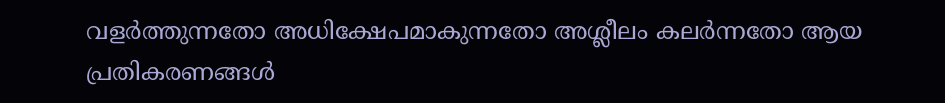വളർത്തുന്നതോ അധിക്ഷേപമാകുന്നതോ അശ്ലീലം കലർന്നതോ ആയ പ്രതികരണങ്ങൾ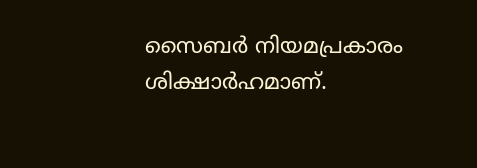സൈബർ നിയമപ്രകാരം ശിക്ഷാർഹമാണ്.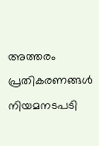അത്തരം പ്രതികരണങ്ങൾ നിയമനടപടി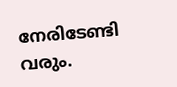നേരിടേണ്ടി വരും.